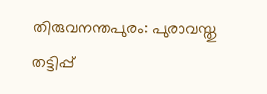തിരുവനന്തപുരം: പുരാവസ്തു തട്ടിപ്പ്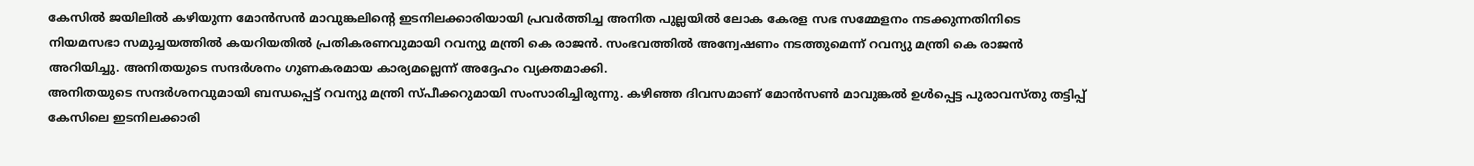കേസിൽ ജയിലിൽ കഴിയുന്ന മോൻസൻ മാവുങ്കലിന്റെ ഇടനിലക്കാരിയായി പ്രവർത്തിച്ച അനിത പുല്ലയിൽ ലോക കേരള സഭ സമ്മേളനം നടക്കുന്നതിനിടെ നിയമസഭാ സമുച്ചയത്തിൽ കയറിയതിൽ പ്രതികരണവുമായി റവന്യു മന്ത്രി കെ രാജൻ. സംഭവത്തിൽ അന്വേഷണം നടത്തുമെന്ന് റവന്യു മന്ത്രി കെ രാജൻ അറിയിച്ചു. അനിതയുടെ സന്ദർശനം ഗുണകരമായ കാര്യമല്ലെന്ന് അദ്ദേഹം വ്യക്തമാക്കി.
അനിതയുടെ സന്ദർശനവുമായി ബന്ധപ്പെട്ട് റവന്യു മന്ത്രി സ്പീക്കറുമായി സംസാരിച്ചിരുന്നു. കഴിഞ്ഞ ദിവസമാണ് മോൻസൺ മാവുങ്കൽ ഉൾപ്പെട്ട പുരാവസ്തു തട്ടിപ്പ് കേസിലെ ഇടനിലക്കാരി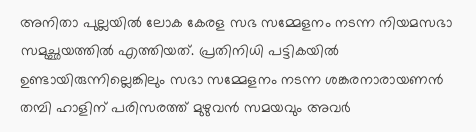അനിതാ പുല്ലയിൽ ലോക കേരള സഭ സമ്മേളനം നടന്ന നിയമസഭാ സമുച്ഛയത്തിൽ എത്തിയത്. പ്രതിനിധി പട്ടികയിൽ ഉണ്ടായിരുന്നില്ലെങ്കിലും സഭാ സമ്മേളനം നടന്ന ശങ്കരനാരായണൻ തമ്പി ഹാളിന് പരിസരത്ത് മുഴുവൻ സമയവും അവർ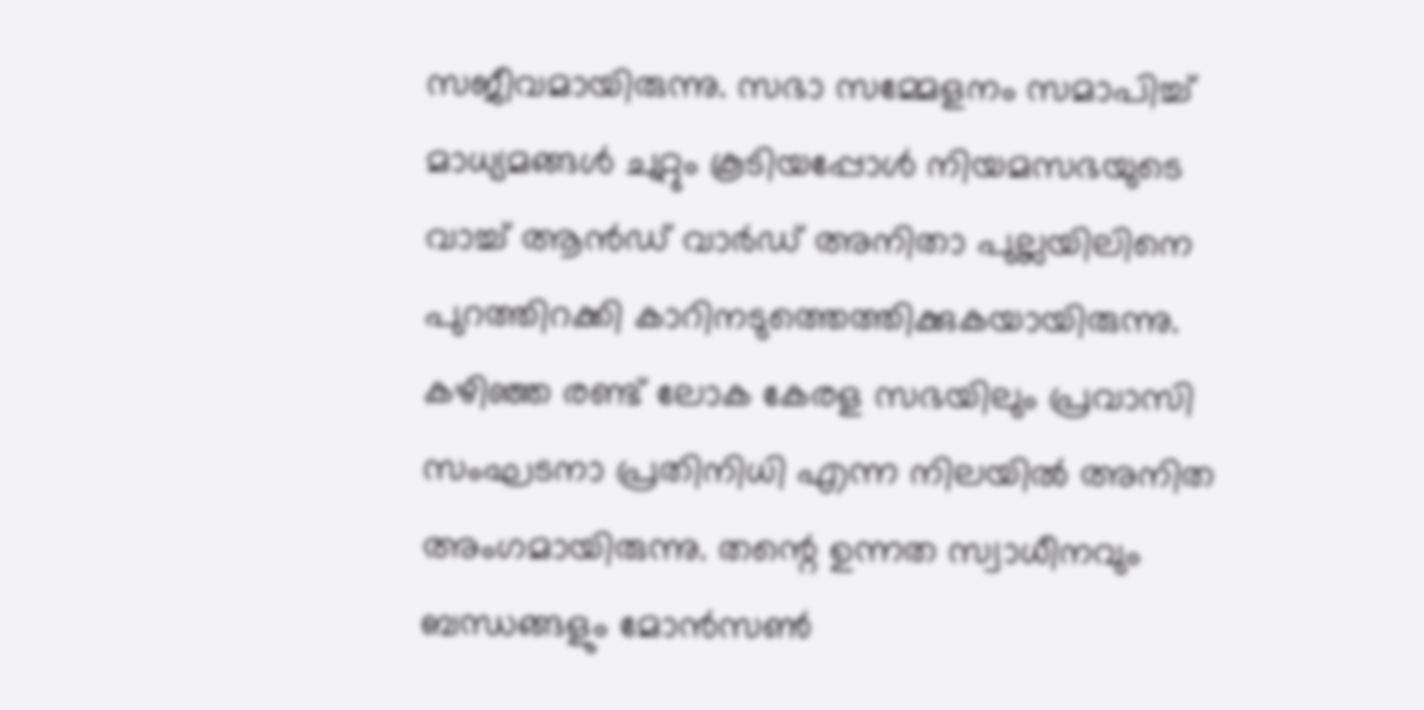സജീവമായിരുന്നു. സഭാ സമ്മേളനം സമാപിച്ച് മാധ്യമങ്ങൾ ചുറ്റും കൂടിയപ്പോൾ നിയമസഭയുടെ വാച്ച് ആൻഡ് വാർഡ് അനിതാ പുല്ലയിലിനെ പുറത്തിറക്കി കാറിനടുത്തെത്തിക്കുകയായിരുന്നു.
കഴിഞ്ഞ രണ്ട് ലോക കേരള സഭയിലും പ്രവാസി സംഘടനാ പ്രതിനിധി എന്ന നിലയിൽ അനിത അംഗമായിരുന്നു. തന്റെ ഉന്നത സ്വാധീനവും ബന്ധങ്ങളും മോൻസൺ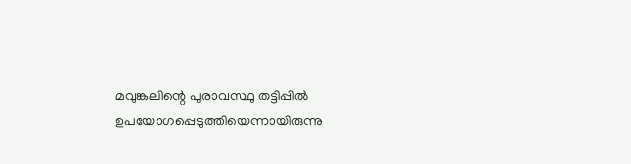മവുങ്കലിന്റെ പുരാവസ്ഥു തട്ടിപ്പിൽ ഉപയോഗപ്പെടുത്തിയെന്നായിരുന്നു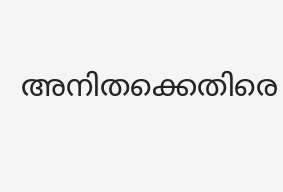അനിതക്കെതിരെ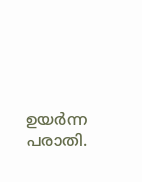ഉയർന്ന പരാതി.